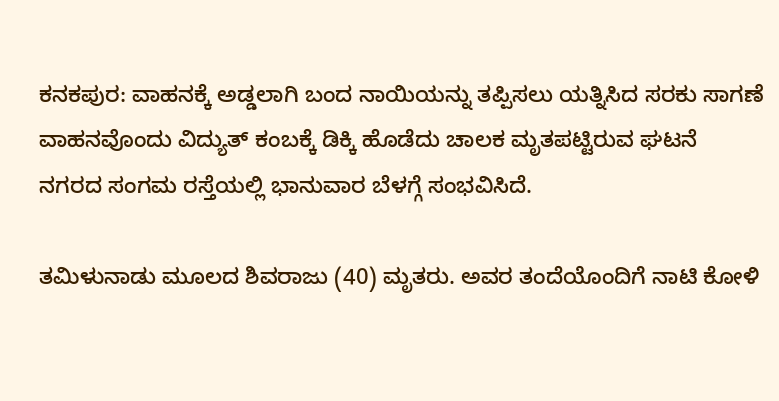ಕನಕಪುರ: ವಾಹನಕ್ಕೆ ಅಡ್ಡಲಾಗಿ ಬಂದ ನಾಯಿಯನ್ನು ತಪ್ಪಿಸಲು ಯತ್ನಿಸಿದ ಸರಕು ಸಾಗಣೆ ವಾಹನವೊಂದು ವಿದ್ಯುತ್ ಕಂಬಕ್ಕೆ ಡಿಕ್ಕಿ ಹೊಡೆದು ಚಾಲಕ ಮೃತಪಟ್ಟಿರುವ ಘಟನೆ ನಗರದ ಸಂಗಮ ರಸ್ತೆಯಲ್ಲಿ ಭಾನುವಾರ ಬೆಳಗ್ಗೆ ಸಂಭವಿಸಿದೆ.

ತಮಿಳುನಾಡು ಮೂಲದ ಶಿವರಾಜು (40) ಮೃತರು. ಅವರ ತಂದೆಯೊಂದಿಗೆ ನಾಟಿ ಕೋಳಿ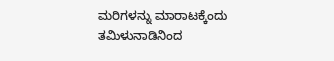ಮರಿಗಳನ್ನು ಮಾರಾಟಕ್ಕೆಂದು ತಮಿಳುನಾಡಿನಿಂದ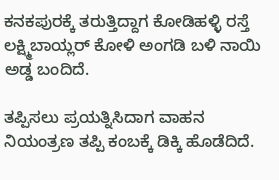ಕನಕಪುರಕ್ಕೆ ತರುತ್ತಿದ್ದಾಗ ಕೋಡಿಹಳ್ಳಿ ರಸ್ತೆ ಲಕ್ಷ್ಮಿಬಾಯ್ಲರ್ ಕೋಳಿ ಅಂಗಡಿ ಬಳಿ ನಾಯಿ ಅಡ್ಡ ಬಂದಿದೆ.

ತಪ್ಪಿಸಲು ಪ್ರಯತ್ನಿಸಿದಾಗ ವಾಹನ ನಿಯಂತ್ರಣ ತಪ್ಪಿ ಕಂಬಕ್ಕೆ ಡಿಕ್ಕಿ ಹೊಡೆದಿದೆ.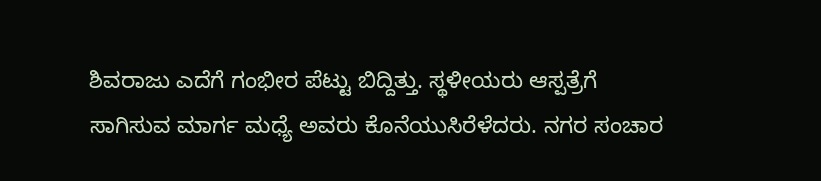ಶಿವರಾಜು ಎದೆಗೆ ಗಂಭೀರ ಪೆಟ್ಟು ಬಿದ್ದಿತ್ತು. ಸ್ಥಳೀಯರು ಆಸ್ಪತ್ರೆಗೆ ಸಾಗಿಸುವ ಮಾರ್ಗ ಮಧ್ಯೆ ಅವರು ಕೊನೆಯುಸಿರೆಳೆದರು. ನಗರ ಸಂಚಾರ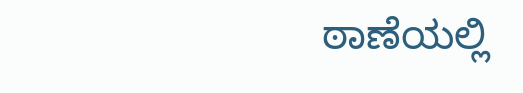ಠಾಣೆಯಲ್ಲಿ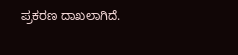ಪ್ರಕರಣ ದಾಖಲಾಗಿದೆ.